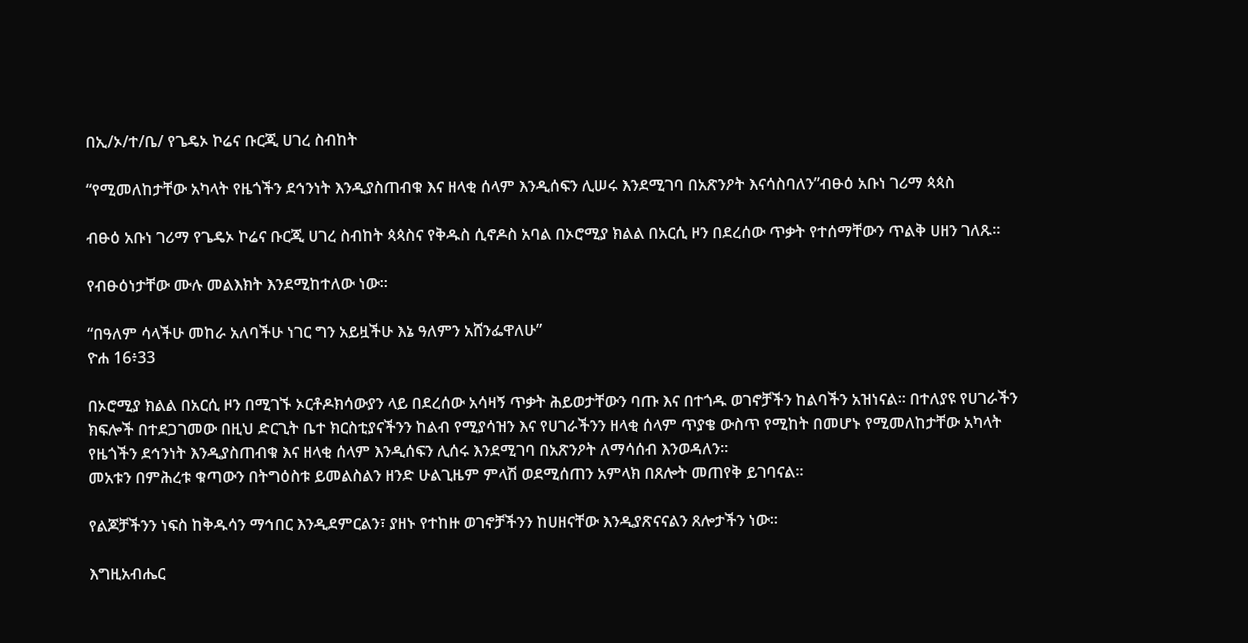በኢ/ኦ/ተ/ቤ/ የጌዴኦ ኮሬና ቡርጂ ሀገረ ስብከት

“የሚመለከታቸው አካላት የዜጎችን ደኅንነት እንዲያስጠብቁ እና ዘላቂ ሰላም እንዲሰፍን ሊሠሩ እንደሚገባ በአጽንዖት እናሳስባለን”ብፁዕ አቡነ ገሪማ ጳጳስ

ብፁዕ አቡነ ገሪማ የጌዴኦ ኮሬና ቡርጂ ሀገረ ስብከት ጳጳስና የቅዱስ ሲኖዶስ አባል በኦሮሚያ ክልል በአርሲ ዞን በደረሰው ጥቃት የተሰማቸውን ጥልቅ ሀዘን ገለጹ።

የብፁዕነታቸው ሙሉ መልእክት እንደሚከተለው ነው።

“በዓለም ሳላችሁ መከራ አለባችሁ ነገር ግን አይዟችሁ እኔ ዓለምን አሸንፌዋለሁ”
ዮሐ 16፥33

በኦሮሚያ ክልል በአርሲ ዞን በሚገኙ ኦርቶዶክሳውያን ላይ በደረሰው አሳዛኝ ጥቃት ሕይወታቸውን ባጡ እና በተጎዱ ወገኖቻችን ከልባችን አዝነናል። በተለያዩ የሀገራችን ክፍሎች በተደጋገመው በዚህ ድርጊት ቤተ ክርስቲያናችንን ከልብ የሚያሳዝን እና የሀገራችንን ዘላቂ ሰላም ጥያቄ ውስጥ የሚከት በመሆኑ የሚመለከታቸው አካላት የዜጎችን ደኅንነት እንዲያስጠብቁ እና ዘላቂ ሰላም እንዲሰፍን ሊሰሩ እንደሚገባ በአጽንዖት ለማሳሰብ እንወዳለን።
መአቱን በምሕረቱ ቁጣውን በትግዕስቱ ይመልስልን ዘንድ ሁልጊዜም ምላሽ ወደሚሰጠን አምላክ በጸሎት መጠየቅ ይገባናል።

የልጆቻችንን ነፍስ ከቅዱሳን ማኅበር እንዲደምርልን፣ ያዘኑ የተከዙ ወገኖቻችንን ከሀዘናቸው እንዲያጽናናልን ጸሎታችን ነው።

እግዚአብሔር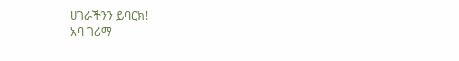ሀገራችንን ይባርክ!
አባ ገሪማ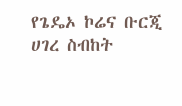የጌዴኦ ኮሬና ቡርጂ ሀገረ ስብከት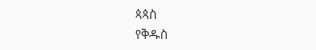ጳጳስ
የቅዱስ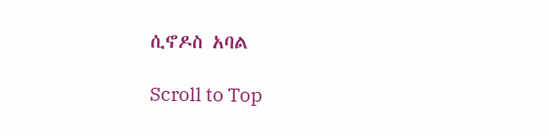ሲኖዶስ አባል

Scroll to Top